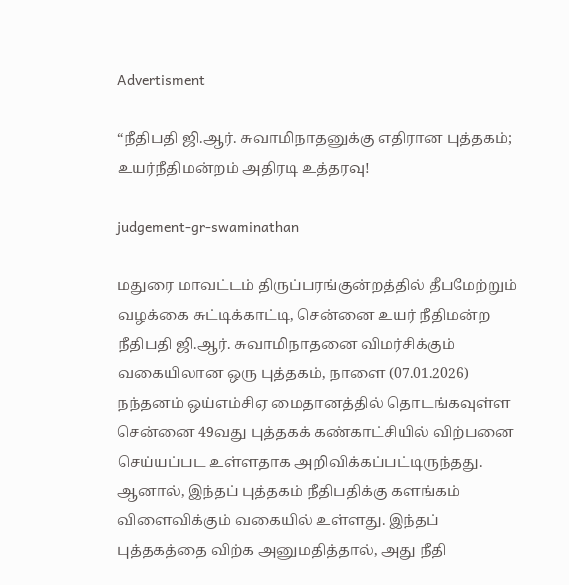Advertisment

“நீதிபதி ஜி.ஆர். சுவாமிநாதனுக்கு எதிரான புத்தகம்; உயர்நீதிமன்றம் அதிரடி உத்தரவு!

judgement-gr-swaminathan

மதுரை மாவட்டம் திருப்பரங்குன்றத்தில் தீபமேற்றும் வழக்கை சுட்டிக்காட்டி, சென்னை உயர் நீதிமன்ற நீதிபதி ஜி.ஆர். சுவாமிநாதனை விமர்சிக்கும் வகையிலான ஒரு புத்தகம், நாளை (07.01.2026) நந்தனம் ஒய்எம்சிஏ மைதானத்தில் தொடங்கவுள்ள சென்னை 49வது புத்தகக் கண்காட்சியில் விற்பனை செய்யப்பட உள்ளதாக அறிவிக்கப்பட்டிருந்தது. ஆனால், இந்தப் புத்தகம் நீதிபதிக்கு களங்கம் விளைவிக்கும் வகையில் உள்ளது. இந்தப் புத்தகத்தை விற்க அனுமதித்தால், அது நீதி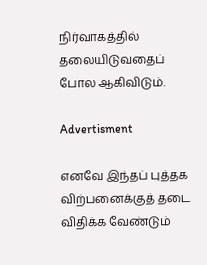நிர்வாகத்தில் தலையிடுவதைப் போல ஆகிவிடும்.

Advertisment

எனவே இந்தப் புத்தக விற்பனைக்குத் தடை விதிக்க வேண்டும்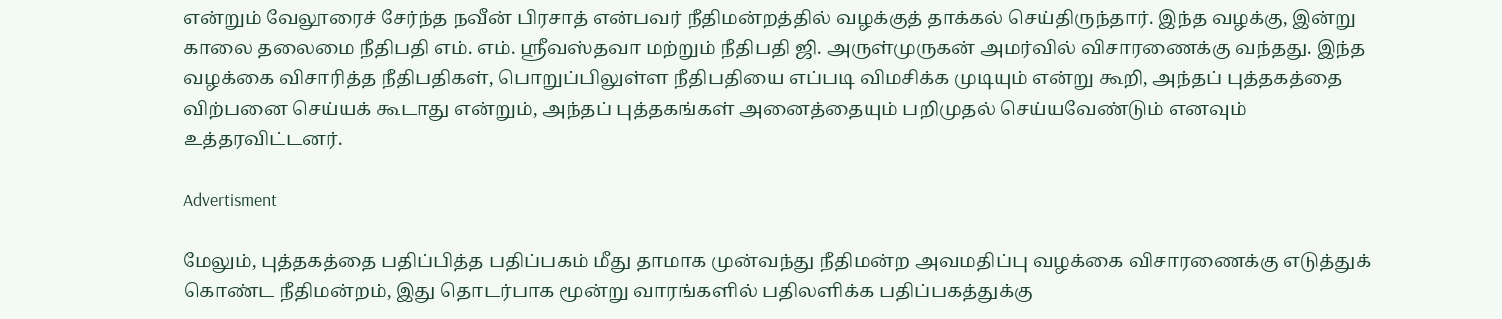என்றும் வேலூரைச் சேர்ந்த நவீன் பிரசாத் என்பவர் நீதிமன்றத்தில் வழக்குத் தாக்கல் செய்திருந்தார். இந்த வழக்கு, இன்று காலை தலைமை நீதிபதி எம். எம். ஸ்ரீவஸ்தவா மற்றும் நீதிபதி ஜி. அருள்முருகன் அமர்வில் விசாரணைக்கு வந்தது. இந்த வழக்கை விசாரித்த நீதிபதிகள், பொறுப்பிலுள்ள நீதிபதியை எப்படி விமசிக்க முடியும் என்று கூறி, அந்தப் புத்தகத்தை விற்பனை செய்யக் கூடாது என்றும், அந்தப் புத்தகங்கள் அனைத்தையும் பறிமுதல் செய்யவேண்டும் எனவும் உத்தரவிட்டனர்.

Advertisment

மேலும், புத்தகத்தை பதிப்பித்த பதிப்பகம் மீது தாமாக முன்வந்து நீதிமன்ற அவமதிப்பு வழக்கை விசாரணைக்கு எடுத்துக் கொண்ட நீதிமன்றம், இது தொடர்பாக மூன்று வாரங்களில் பதிலளிக்க பதிப்பகத்துக்கு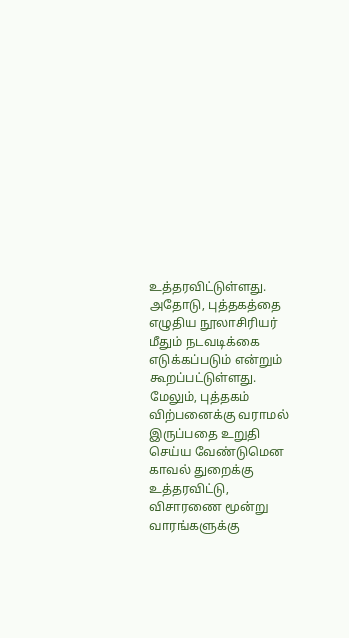உத்தரவிட்டுள்ளது. அதோடு, புத்தகத்தை எழுதிய நூலாசிரியர் மீதும் நடவடிக்கை எடுக்கப்படும் என்றும் கூறப்பட்டுள்ளது. மேலும், புத்தகம் விற்பனைக்கு வராமல் இருப்பதை உறுதி செய்ய வேண்டுமென காவல் துறைக்கு உத்தரவிட்டு, விசாரணை மூன்று வாரங்களுக்கு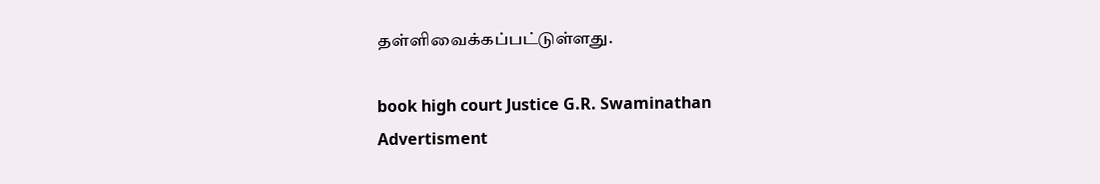தள்ளிவைக்கப்பட்டுள்ளது.

book high court Justice G.R. Swaminathan
Advertisment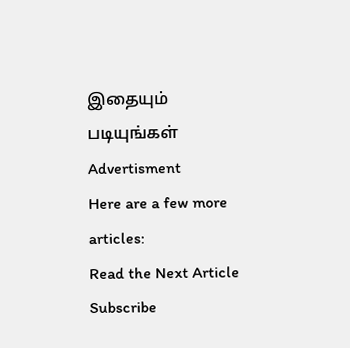இதையும் படியுங்கள்
Advertisment
Here are a few more articles:
Read the Next Article
Subscribe